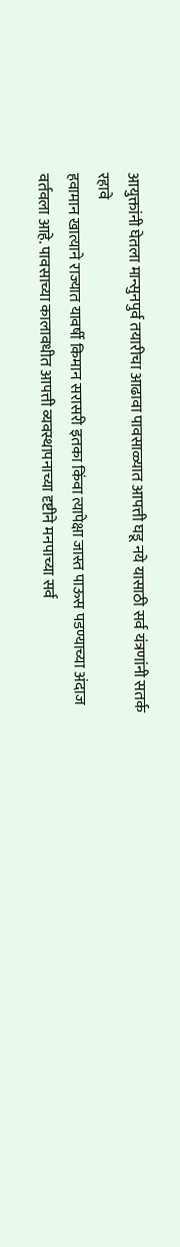आयुक्तांनी घेतला मान्सुनपुर्व तयारीचा आढावा पावसाळ्यात आपत्ती घडू नये यासाठी सर्व यंत्रणांनी सतर्क रहावे
हवामान खात्याने राज्यात यावर्षी किमान सरासरी इतका किंवा त्यापेक्षा जास्त पाऊस पडण्याच्या अंदाज वर्तवला आहे. पावसाच्या कालावधीत आपत्ती व्यवस्थापनाच्या दृष्टीने मनपाच्या सर्व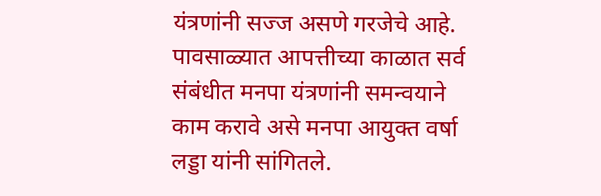यंत्रणांनी सज्ज असणे गरजेचे आहे. पावसाळ्यात आपत्तीच्या काळात सर्व संबंधीत मनपा यंत्रणांनी समन्वयाने काम करावे असे मनपा आयुक्त वर्षा लड्डा यांनी सांगितले.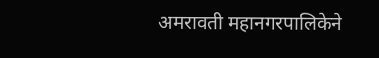अमरावती महानगरपालिकेने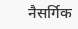नैसर्गिक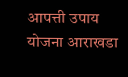आपत्ती उपाय योजना आराखडा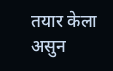तयार केला असुन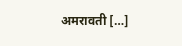अमरावती […]